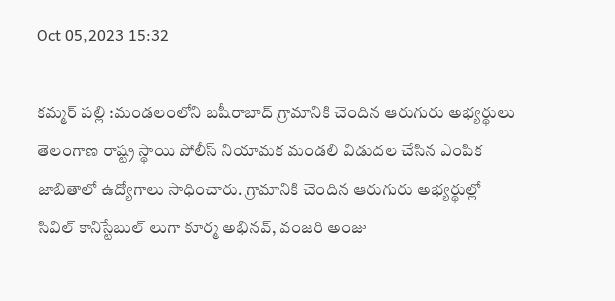Oct 05,2023 15:32

కమ్మర్‌ పల్లి :మండలంలోని బషీరాబాద్‌ గ్రామానికి చెందిన ఆరుగురు అభ్యర్థులు తెలంగాణ రాష్ట్ర స్థాయి పోలీస్‌ నియామక మండలి విడుదల చేసిన ఎంపిక జాబితాలో ఉద్యోగాలు సాధించారు. గ్రామానికి చెందిన ఆరుగురు అభ్యర్థుల్లో సివిల్‌ కానిస్టేబుల్‌ లుగా కూర్మ అభినవ్‌, వంజరి అంజు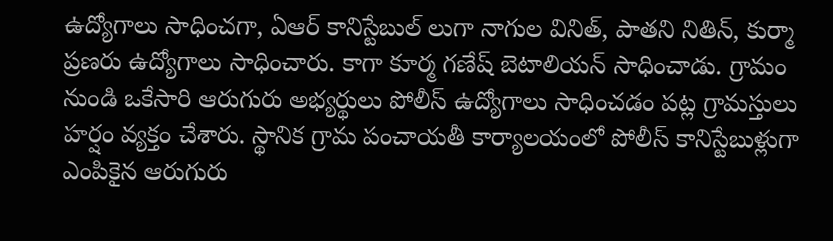ఉద్యోగాలు సాధించగా, ఏఆర్‌ కానిస్టేబుల్‌ లుగా నాగుల వినిత్‌, పాతని నితిన్‌, కుర్మా ప్రణరు ఉద్యోగాలు సాధించారు. కాగా కూర్మ గణేష్‌ బెటాలియన్‌ సాధించాడు. గ్రామం నుండి ఒకేసారి ఆరుగురు అభ్యర్థులు పోలీస్‌ ఉద్యోగాలు సాధించడం పట్ల గ్రామస్తులు హర్షం వ్యక్తం చేశారు. స్థానిక గ్రామ పంచాయతీ కార్యాలయంలో పోలీస్‌ కానిస్టేబుళ్లుగా ఎంపికైన ఆరుగురు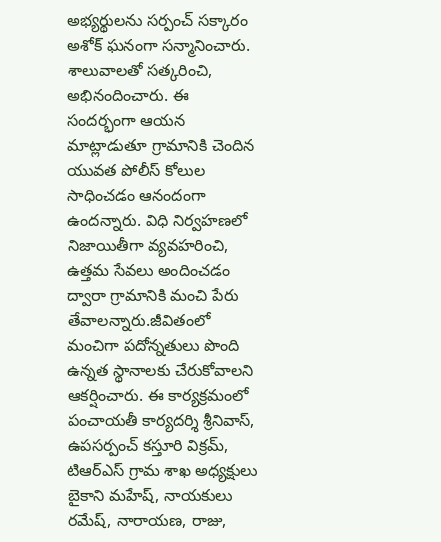అభ్యర్థులను సర్పంచ్‌ సక్కారం అశోక్‌ ఘనంగా సన్మానించారు. శాలువాలతో సత్కరించి, అభినందించారు. ఈ సందర్భంగా ఆయన మాట్లాడుతూ గ్రామానికి చెందిన యువత పోలీస్‌ కోలుల సాధించడం ఆనందంగా ఉందన్నారు. విధి నిర్వహణలో నిజాయితీగా వ్యవహరించి, ఉత్తమ సేవలు అందించడం ద్వారా గ్రామానికి మంచి పేరు తేవాలన్నారు.జీవితంలో మంచిగా పదోన్నతులు పొంది ఉన్నత స్థానాలకు చేరుకోవాలని ఆకర్షించారు. ఈ కార్యక్రమంలో పంచాయతీ కార్యదర్శి శ్రీనివాస్‌, ఉపసర్పంచ్‌ కస్తూరి విక్రమ్‌, టిఆర్‌ఎస్‌ గ్రామ శాఖ అధ్యక్షులు బైకాని మహేష్‌, నాయకులు రమేష్‌, నారాయణ, రాజు,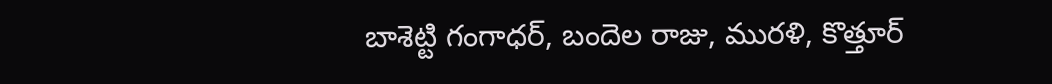బాశెట్టి గంగాధర్‌, బందెల రాజు, మురళి, కొత్తూర్‌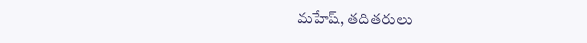మహేష్‌, తదితరులు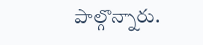పాల్గొన్నారు.